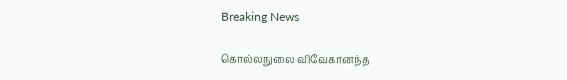Breaking News

கொல்லநுலை விவேகானந்த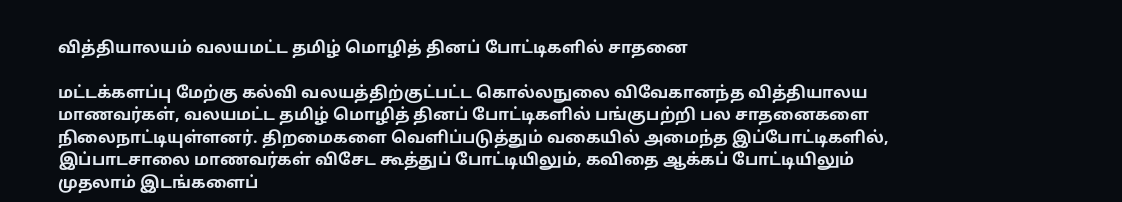வித்தியாலயம் வலயமட்ட தமிழ் மொழித் தினப் போட்டிகளில் சாதனை

மட்டக்களப்பு மேற்கு கல்வி வலயத்திற்குட்பட்ட கொல்லநுலை விவேகானந்த வித்தியாலய மாணவர்கள், வலயமட்ட தமிழ் மொழித் தினப் போட்டிகளில் பங்குபற்றி பல சாதனைகளை நிலைநாட்டியுள்ளனர். திறமைகளை வெளிப்படுத்தும் வகையில் அமைந்த இப்போட்டிகளில், இப்பாடசாலை மாணவர்கள் விசேட கூத்துப் போட்டியிலும், கவிதை ஆக்கப் போட்டியிலும் முதலாம் இடங்களைப்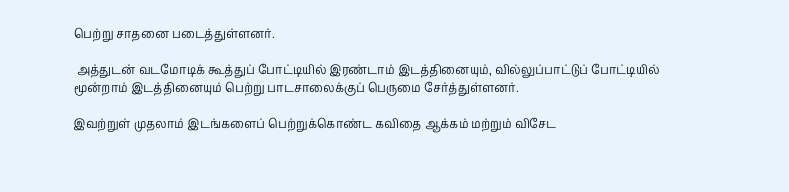பெற்று சாதனை படைத்துள்ளனர்.

 அத்துடன் வடமோடிக் கூத்துப் போட்டியில் இரண்டாம் இடத்தினையும், வில்லுப்பாட்டுப் போட்டியில் மூன்றாம் இடத்தினையும் பெற்று பாடசாலைக்குப் பெருமை சேர்த்துள்ளனர்.

இவற்றுள் முதலாம் இடங்களைப் பெற்றுக்கொண்ட கவிதை ஆக்கம் மற்றும் விசேட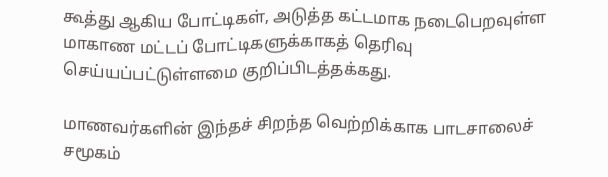கூத்து ஆகிய போட்டிகள், அடுத்த கட்டமாக நடைபெறவுள்ள மாகாண மட்டப் போட்டிகளுக்காகத் தெரிவு செய்யப்பட்டுள்ளமை குறிப்பிடத்தக்கது.

மாணவர்களின் இந்தச் சிறந்த வெற்றிக்காக பாடசாலைச் சமூகம்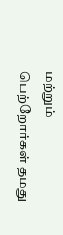மற்றும் பெற்றோர்கள் தமது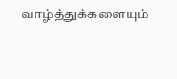வாழ்த்துக்களையும்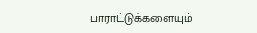பாராட்டுக்களையும்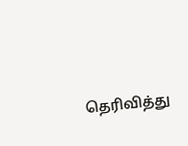தெரிவித்து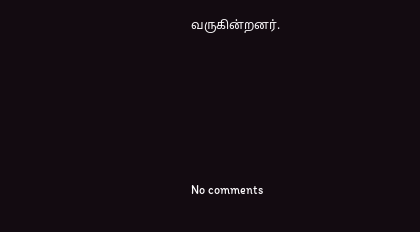வருகின்றனர்.








No comments